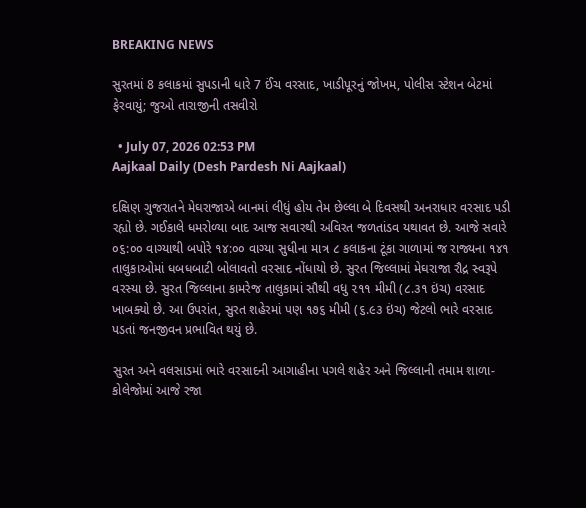BREAKING NEWS

સુરતમાં 8 કલાકમાં સુપડાની ધારે 7 ઈંચ વરસાદ, ખાડીપૂરનું જોખમ, પોલીસ સ્ટેશન બેટમાં ફેરવાયું; જુઓ તારાજીની તસવીરો

  • July 07, 2026 02:53 PM
Aajkaal Daily (Desh Pardesh Ni Aajkaal)

દક્ષિણ ગુજરાતને મેઘરાજાએ બાનમાં લીધું હોય તેમ છેલ્લા બે દિવસથી અનરાધાર વરસાદ પડી રહ્યો છે. ગઈકાલે ધમરોળ્યા બાદ આજ સવારથી અવિરત જળતાંડવ યથાવત છે. આજે સવારે ૦૬:૦૦ વાગ્યાથી બપોરે ૧૪:૦૦ વાગ્યા સુધીના માત્ર ૮ કલાકના ટૂંકા ગાળામાં જ રાજ્યના ૧૪૧ તાલુકાઓમાં ધબધબાટી બોલાવતો વરસાદ નોંધાયો છે. સુરત જિલ્લામાં મેઘરાજા રૌદ્ર સ્વરૂપે વરસ્યા છે. સુરત જિલ્લાના કામરેજ તાલુકામાં સૌથી વધુ ૨૧૧ મીમી (૮.૩૧ ઇંચ) વરસાદ ખાબક્યો છે. આ ઉપરાંત, સુરત શહેરમાં પણ ૧૭૬ મીમી (૬.૯૩ ઇંચ) જેટલો ભારે વરસાદ પડતાં જનજીવન પ્રભાવિત થયું છે.

સુરત અને વલસાડમાં ભારે વરસાદની આગાહીના પગલે શહેર અને જિલ્લાની તમામ શાળા-કોલેજોમાં આજે રજા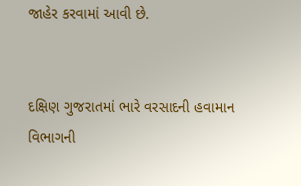જાહેર કરવામાં આવી છે.


દક્ષિણ ગુજરાતમાં ભારે વરસાદની હવામાન વિભાગની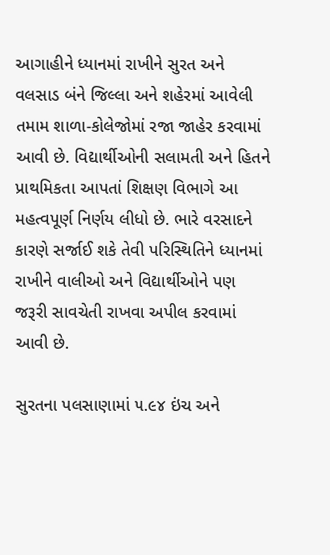આગાહીને ધ્યાનમાં રાખીને સુરત અને વલસાડ બંને જિલ્લા અને શહેરમાં આવેલી તમામ શાળા-કોલેજોમાં રજા જાહેર કરવામાં આવી છે. વિદ્યાર્થીઓની સલામતી અને હિતને પ્રાથમિકતા આપતાં શિક્ષણ વિભાગે આ મહત્વપૂર્ણ નિર્ણય લીધો છે. ભારે વરસાદને કારણે સર્જાઈ શકે તેવી પરિસ્થિતિને ધ્યાનમાં રાખીને વાલીઓ અને વિદ્યાર્થીઓને પણ જરૂરી સાવચેતી રાખવા અપીલ કરવામાં આવી છે.

સુરતના પલસાણામાં ૫.૯૪ ઇંચ અને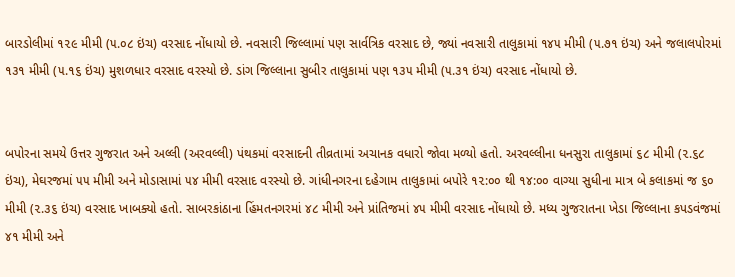બારડોલીમાં ૧૨૯ મીમી (૫.૦૮ ઇંચ) વરસાદ નોંધાયો છે. નવસારી જિલ્લામાં પણ સાર્વત્રિક વરસાદ છે, જ્યાં નવસારી તાલુકામાં ૧૪૫ મીમી (૫.૭૧ ઇંચ) અને જલાલપોરમાં ૧૩૧ મીમી (૫.૧૬ ઇંચ) મુશળધાર વરસાદ વરસ્યો છે. ડાંગ જિલ્લાના સુબીર તાલુકામાં પણ ૧૩૫ મીમી (૫.૩૧ ઇંચ) વરસાદ નોંધાયો છે.


બપોરના સમયે ઉત્તર ગુજરાત અને અલ્લી (અરવલ્લી) પંથકમાં વરસાદની તીવ્રતામાં અચાનક વધારો જોવા મળ્યો હતો. અરવલ્લીના ધનસુરા તાલુકામાં ૬૮ મીમી (૨.૬૮ ઇંચ), મેઘરજમાં ૫૫ મીમી અને મોડાસામાં ૫૪ મીમી વરસાદ વરસ્યો છે. ગાંધીનગરના દહેગામ તાલુકામાં બપોરે ૧૨:૦૦ થી ૧૪:૦૦ વાગ્યા સુધીના માત્ર બે કલાકમાં જ ૬૦ મીમી (૨.૩૬ ઇંચ) વરસાદ ખાબક્યો હતો. સાબરકાંઠાના હિંમતનગરમાં ૪૮ મીમી અને પ્રાંતિજમાં ૪૫ મીમી વરસાદ નોંધાયો છે. મધ્ય ગુજરાતના ખેડા જિલ્લાના કપડવંજમાં ૪૧ મીમી અને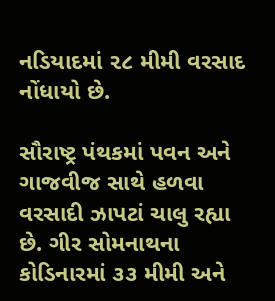નડિયાદમાં ૨૮ મીમી વરસાદ નોંધાયો છે.

સૌરાષ્ટ્ર પંથકમાં પવન અને ગાજવીજ સાથે હળવા વરસાદી ઝાપટાં ચાલુ રહ્યા છે. ગીર સોમનાથના કોડિનારમાં ૩૩ મીમી અને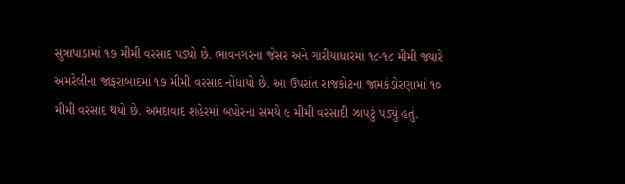સુત્રાપાડામાં ૧૭ મીમી વરસાદ પડ્યો છે. ભાવનગરના જેસર અને ગારીયાધારમાં ૧૮-૧૮ મીમી જ્યારે અમરેલીના જાફરાબાદમાં ૧૭ મીમી વરસાદ નોંધાયો છે. આ ઉપરાંત રાજકોટના જામકંડોરણામાં ૧૦ મીમી વરસાદ થયો છે. અમદાવાદ શહેરમાં બપોરના સમયે ૯ મીમી વરસાદી ઝાપટું પડ્યું હતું.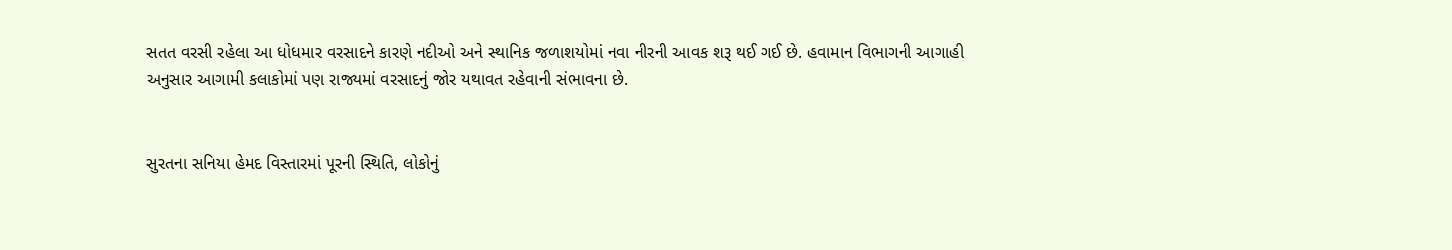સતત વરસી રહેલા આ ધોધમાર વરસાદને કારણે નદીઓ અને સ્થાનિક જળાશયોમાં નવા નીરની આવક શરૂ થઈ ગઈ છે. હવામાન વિભાગની આગાહી અનુસાર આગામી કલાકોમાં પણ રાજ્યમાં વરસાદનું જોર યથાવત રહેવાની સંભાવના છે.


સુરતના સનિયા હેમદ વિસ્તારમાં પૂરની સ્થિતિ, લોકોનું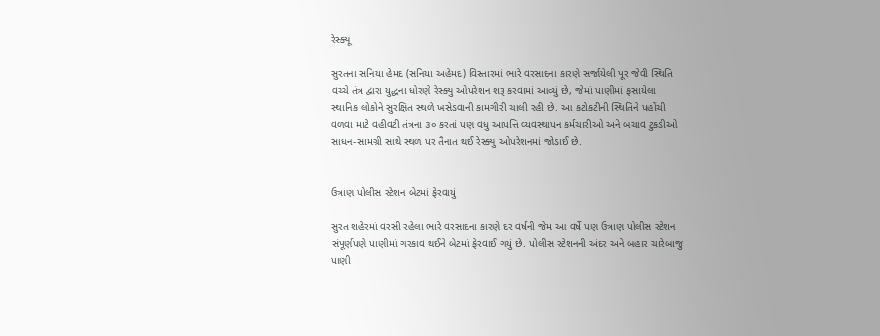રેસ્ક્યૂ

સુરતના સનિયા હેમદ (સનિયા અહેમદ) વિસ્તારમાં ભારે વરસાદના કારણે સર્જાયેલી પૂર જેવી સ્થિતિ વચ્ચે તંત્ર દ્વારા યુદ્ધના ધોરણે રેસ્ક્યુ ઓપરેશન શરૂ કરવામાં આવ્યું છે, જેમાં પાણીમાં ફસાયેલા સ્થાનિક લોકોને સુરક્ષિત સ્થળે ખસેડવાની કામગીરી ચાલી રહી છે. આ કટોકટીની સ્થિતિને પહોંચી વળવા માટે વહીવટી તંત્રના ૩૦ કરતાં પણ વધુ આપત્તિ વ્યવસ્થાપન કર્મચારીઓ અને બચાવ ટુકડીઓ સાધન-સામગ્રી સાથે સ્થળ પર તૈનાત થઈ રેસ્ક્યુ ઓપરેશનમાં જોડાઈ છે.


ઉત્રાણ પોલીસ સ્ટેશન બેટમાં ફેરવાયું

સુરત શહેરમાં વરસી રહેલા ભારે વરસાદના કારણે દર વર્ષની જેમ આ વર્ષે પણ ઉત્રાણ પોલીસ સ્ટેશન સંપૂર્ણપણે પાણીમાં ગરકાવ થઈને બેટમાં ફેરવાઈ ગયું છે. પોલીસ સ્ટેશનની અંદર અને બહાર ચારેબાજુ પાણી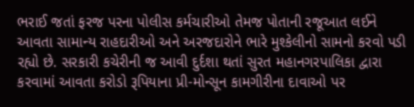ભરાઈ જતાં ફરજ પરના પોલીસ કર્મચારીઓ તેમજ પોતાની રજૂઆત લઈને આવતા સામાન્ય રાહદારીઓ અને અરજદારોને ભારે મુશ્કેલીનો સામનો કરવો પડી રહ્યો છે. સરકારી કચેરીની જ આવી દુર્દશા થતાં સુરત મહાનગરપાલિકા દ્વારા કરવામાં આવતા કરોડો રૂપિયાના પ્રી-મોન્સૂન કામગીરીના દાવાઓ પર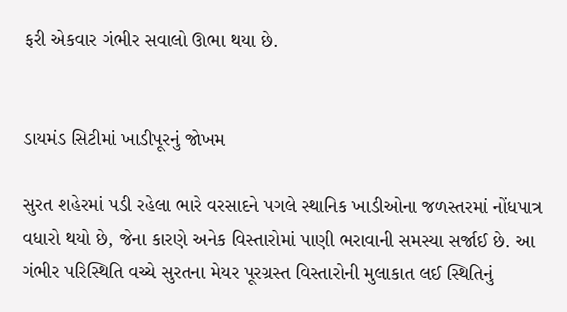ફરી એકવાર ગંભીર સવાલો ઊભા થયા છે.


ડાયમંડ સિટીમાં ખાડીપૂરનું જોખમ

સુરત શહેરમાં પડી રહેલા ભારે વરસાદને પગલે સ્થાનિક ખાડીઓના જળસ્તરમાં નોંધપાત્ર વધારો થયો છે, જેના કારણે અનેક વિસ્તારોમાં પાણી ભરાવાની સમસ્યા સર્જાઈ છે. આ ગંભીર પરિસ્થિતિ વચ્ચે સુરતના મેયર પૂરગ્રસ્ત વિસ્તારોની મુલાકાત લઈ સ્થિતિનું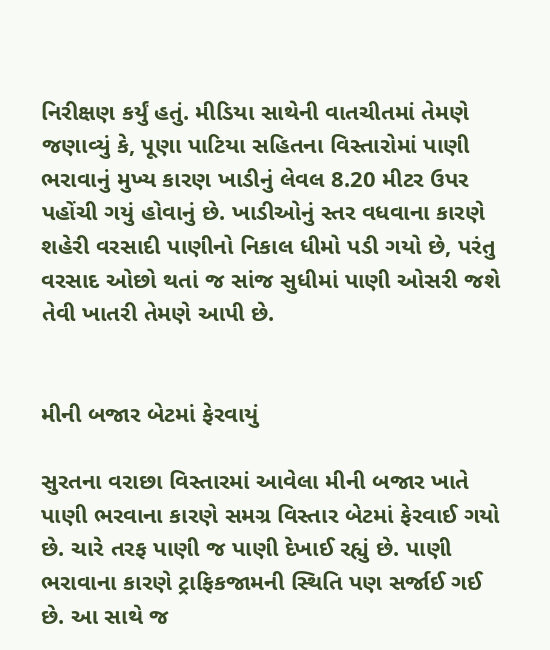નિરીક્ષણ કર્યું હતું. મીડિયા સાથેની વાતચીતમાં તેમણે જણાવ્યું કે, પૂણા પાટિયા સહિતના વિસ્તારોમાં પાણી ભરાવાનું મુખ્ય કારણ ખાડીનું લેવલ 8.20 મીટર ઉપર પહોંચી ગયું હોવાનું છે. ખાડીઓનું સ્તર વધવાના કારણે શહેરી વરસાદી પાણીનો નિકાલ ધીમો પડી ગયો છે, પરંતુ વરસાદ ઓછો થતાં જ સાંજ સુધીમાં પાણી ઓસરી જશે તેવી ખાતરી તેમણે આપી છે.


મીની બજાર બેટમાં ફેરવાયું

સુરતના વરાછા વિસ્તારમાં આવેલા મીની બજાર ખાતે પાણી ભરવાના કારણે સમગ્ર વિસ્તાર બેટમાં ફેરવાઈ ગયો છે. ચારે તરફ પાણી જ પાણી દેખાઈ રહ્યું છે. પાણી ભરાવાના કારણે ટ્રાફિકજામની સ્થિતિ પણ સર્જાઈ ગઈ છે. આ સાથે જ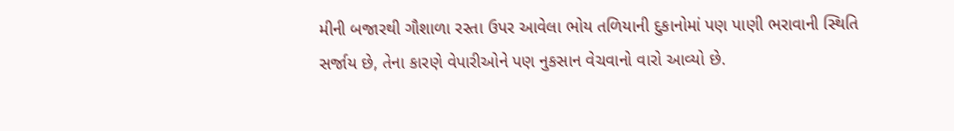મીની બજારથી ગૌશાળા રસ્તા ઉપર આવેલા ભોય તળિયાની દુકાનોમાં પણ પાણી ભરાવાની સ્થિતિ સર્જાય છે, તેના કારણે વેપારીઓને પણ નુકસાન વેચવાનો વારો આવ્યો છે.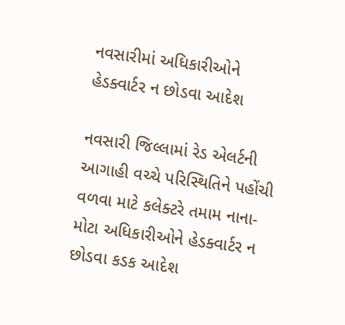નવસારીમાં અધિકારીઓને હેડક્વાર્ટર ન છોડવા આદેશ

નવસારી જિલ્લામાં રેડ એલર્ટની આગાહી વચ્ચે પરિસ્થિતિને પહોંચી વળવા માટે કલેક્ટરે તમામ નાના-મોટા અધિકારીઓને હેડક્વાર્ટર ન છોડવા કડક આદેશ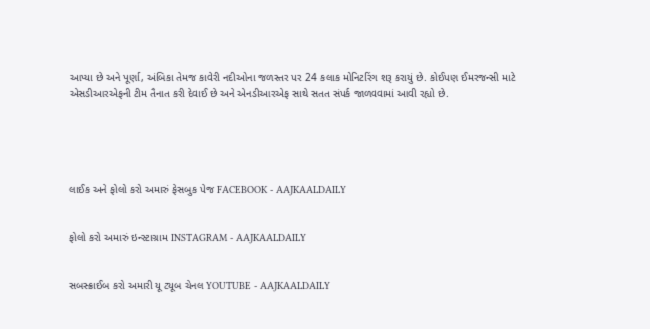આપ્યા છે અને પૂર્ણા, અંબિકા તેમજ કાવેરી નદીઓના જળસ્તર પર 24 કલાક મોનિટરિંગ શરૂ કરાયું છે. કોઈપણ ઈમરજન્સી માટે એસડીઆરએફની ટીમ તૈનાત કરી દેવાઈ છે અને એનડીઆરએફ સાથે સતત સંપર્ક જાળવવામાં આવી રહ્યો છે.





લાઈક અને ફોલો કરો અમારું ફેસબુક પેજ FACEBOOK - AAJKAALDAILY


ફોલો કરો અમારું ઇન્સ્ટાગ્રામ INSTAGRAM - AAJKAALDAILY


સબસ્ક્રાઈબ કરો અમારી યૂ ટ્યૂબ ચેનલ YOUTUBE - AAJKAALDAILY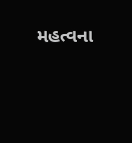મહત્વના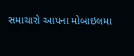સમાચારો આપના મોબાઇલમા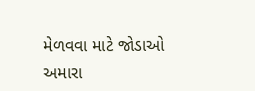મેળવવા માટે જોડાઓ અમારા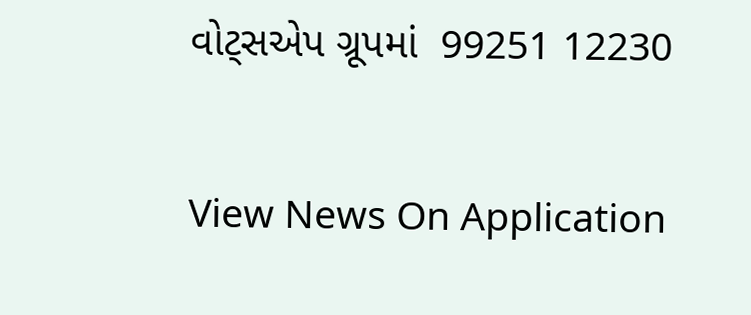વોટ્સએપ ગ્રૂપમાં  99251 12230

View News On Application